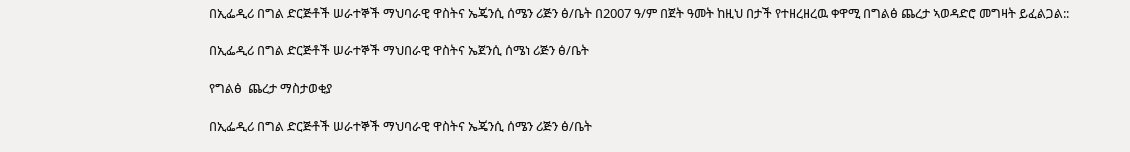በኢፌዲሪ በግል ድርጅቶች ሠራተኞች ማህባራዊ ዋስትና ኤጄንሲ ሰሜን ሪጅን ፅ/ቤት በ2007 ዓ/ም በጀት ዓመት ከዚህ በታች የተዘረዘረዉ ቀዋሚ በግልፅ ጨረታ ኣወዳድሮ መግዛት ይፈልጋል::

በኢፌዲሪ በግል ድርጅቶች ሠራተኞች ማህበራዊ ዋስትና ኤጀንሲ ሰሜነ ሪጅን ፅ/ቤት

የግልፅ  ጨረታ ማስታወቂያ

በኢፌዲሪ በግል ድርጅቶች ሠራተኞች ማህባራዊ ዋስትና ኤጄንሲ ሰሜን ሪጅን ፅ/ቤት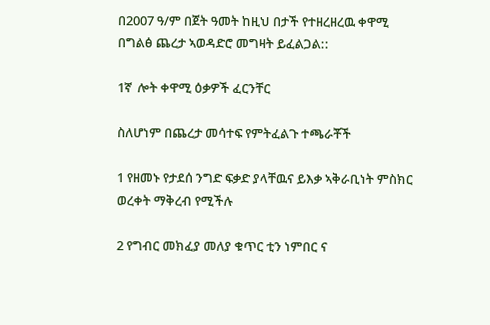በ2007 ዓ/ም በጀት ዓመት ከዚህ በታች የተዘረዘረዉ ቀዋሚ በግልፅ ጨረታ ኣወዳድሮ መግዛት ይፈልጋል::

1ኛ  ሎት ቀዋሚ ዕቃዎች ፈርንቸር

ስለሆነም በጨረታ መሳተፍ የምትፈልጉ ተጫራቾች

1 የዘመኑ የታደሰ ንግድ ፍቃድ ያላቸዉና ይእቃ ኣቅራቢነት ምስክር ወረቀት ማቅረብ የሚችሉ

2 የግብር መክፈያ መለያ ቁጥር ቲን ነምበር ና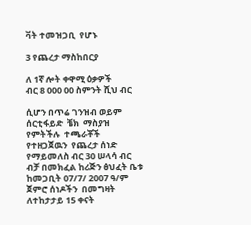ቫት ተመዝጋቢ  የሆኑ

3 የጨረታ ማስከበርያ

ለ 1ኛ ሎት ቀዋሚ ዕቃዎች              ብር 8 000 00 ስምንት ሺህ ብር

ሲሆን በጥሬ ገንዝብ ወይም ሰርቲፋይድ  ቼክ  ማስያዝ የምትችሉ  ተጫራቾች  የተዘጋጀዉን  የጨረታ ሰነድ የማይመለስ ብር 30 ሠላሳ ብር ብቻ በመክፈል ከሪጅን ፅህፈት ቤቱ ከመጋቢት 07/7/ 2007 ዓ/ም ጀምሮ ሰነዶችን  በመግዛት ለተከታታይ 15 ቀናት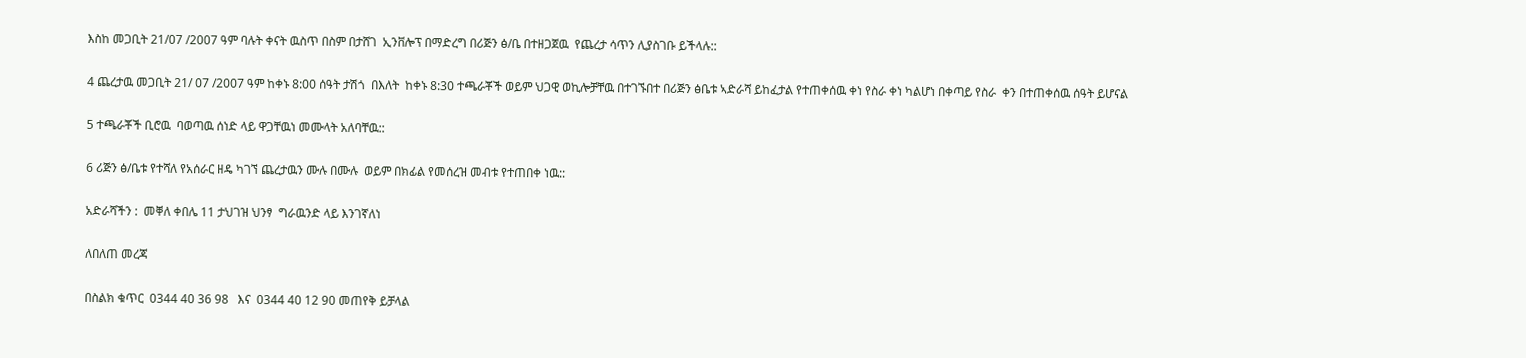እስከ መጋቢት 21/07 /2007 ዓም ባሉት ቀናት ዉስጥ በስም በታሸገ  ኢንቨሎፕ በማድረግ በሪጅን ፅ/ቤ በተዘጋጀዉ  የጨረታ ሳጥን ሊያስገቡ ይችላሉ::

4 ጨረታዉ መጋቢት 21/ 07 /2007 ዓም ከቀኑ 8:00 ሰዓት ታሽጎ  በእለት  ከቀኑ 8:30 ተጫራቾች ወይም ህጋዊ ወኪሎቻቸዉ በተገኙበተ በሪጅን ፅቤቱ ኣድራሻ ይከፈታል የተጠቀሰዉ ቀነ የስራ ቀነ ካልሆነ በቀጣይ የስራ  ቀን በተጠቀሰዉ ሰዓት ይሆናል

5 ተጫራቾች ቢሮዉ  ባወጣዉ ሰነድ ላይ ዋጋቸዉነ መሙላት አለባቸዉ::

6 ሪጅን ፅ/ቤቱ የተሻለ የአሰራር ዘዴ ካገኘ ጨረታዉን ሙሉ በሙሉ  ወይም በክፊል የመሰረዝ መብቱ የተጠበቀ ነዉ::

አድራሻችን :  መቐለ ቀበሌ 11 ታህገዝ ህንፃ  ግራዉንድ ላይ እንገኛለነ

ለበለጠ መረጃ

በስልክ ቁጥር  0344 40 36 98   እና  0344 40 12 90 መጠየቅ ይቻላል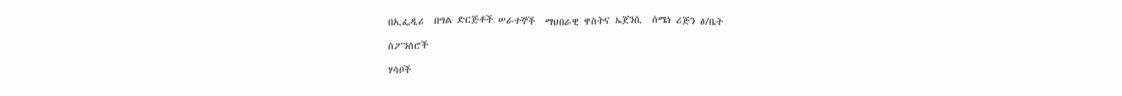በኢፌዲሪ  በግል ድርጅቶች ሠራተኞች  ማህበራዊ ዋስትና ኤጀንሲ  ሰሜነ ሪጅን ፅ/ቤት

ስፖንሰሮች

ሃሳቦች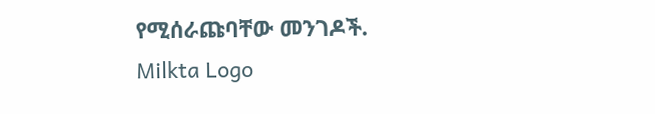የሚሰራጩባቸው መንገዶች.
Milkta Logo